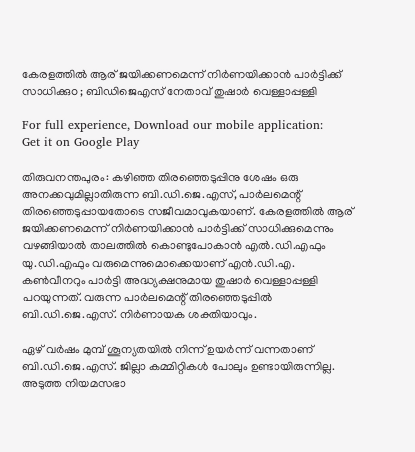കേരളത്തില്‍ ആര് ജയിക്കണമെന്ന് നിര്‍ണയിക്കാന്‍ പാര്‍ട്ടിക്ക് സാധിക്കുo ; ബിഡിജെഎസ് നേതാവ് തുഷാര്‍ വെള്ളാപ്പള്ളി

For full experience, Download our mobile application:
Get it on Google Play

തിരുവനന്തപുരം: കഴിഞ്ഞ തിരഞ്ഞെടുപ്പിനു ശേഷം ഒരു അനക്കവുമില്ലാതിരുന്ന ബി.ഡി.ജെ.എസ്, പാര്‍ലമെന്റ് തിരഞ്ഞെടുപ്പായതോടെ സജീവമാവുകയാണ്. കേരളത്തില്‍ ആര് ജയിക്കണമെന്ന് നിര്‍ണയിക്കാന്‍ പാര്‍ട്ടിക്ക് സാധിക്കുമെന്നും വഴങ്ങിയാല്‍ താലത്തില്‍ കൊണ്ടുപോകാന്‍ എല്‍.ഡി.എഫും യു.ഡി.എഫും വരുമെന്നുമൊക്കെയാണ് എന്‍.ഡി.എ. കണ്‍വീനറും പാര്‍ട്ടി അദ്ധ്യക്ഷനുമായ തുഷാര്‍ വെള്ളാപ്പള്ളി പറയുന്നത്. വരുന്ന പാര്‍ലമെന്റ് തിരഞ്ഞെടുപ്പില്‍ ബി.ഡി.ജെ.എസ്. നിര്‍ണായക ശക്തിയാവും.

ഏഴ് വര്‍ഷം മുമ്പ് ശൂന്യതയില്‍ നിന്ന് ഉയര്‍ന്ന് വന്നതാണ് ബി.ഡി.ജെ.എസ്. ജില്ലാ കമ്മിറ്റികള്‍ പോലും ഉണ്ടായിരുന്നില്ല. അടുത്ത നിയമസഭാ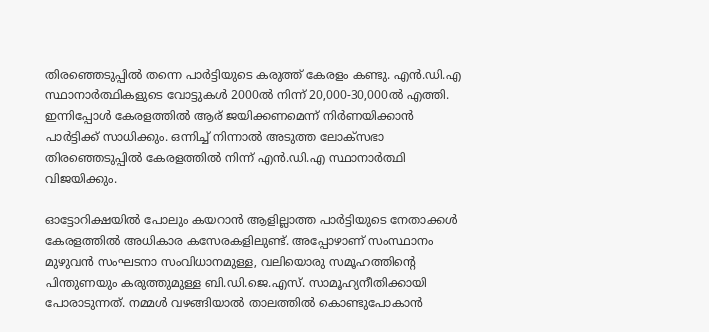തിരഞ്ഞെടുപ്പില്‍ തന്നെ പാര്‍ട്ടിയുടെ കരുത്ത് കേരളം കണ്ടു. എന്‍.ഡി.എ സ്ഥാനാര്‍ത്ഥികളുടെ വോട്ടുകള്‍ 2000ല്‍ നിന്ന് 20,000-30,000ല്‍ എത്തി. ഇന്നിപ്പോള്‍ കേരളത്തില്‍ ആര് ജയിക്കണമെന്ന് നിര്‍ണയിക്കാന്‍ പാര്‍ട്ടിക്ക് സാധിക്കും. ഒന്നിച്ച്‌ നിന്നാല്‍ അടുത്ത ലോക്‌സഭാ തിരഞ്ഞെടുപ്പില്‍ കേരളത്തില്‍ നിന്ന് എന്‍.ഡി.എ സ്ഥാനാര്‍ത്ഥി വിജയിക്കും.

ഓട്ടോറിക്ഷയില്‍ പോലും കയറാന്‍ ആളില്ലാത്ത പാര്‍ട്ടിയുടെ നേതാക്കള്‍ കേരളത്തില്‍ അധികാര കസേരകളിലുണ്ട്. അപ്പോഴാണ് സംസ്ഥാനം മുഴുവന്‍ സംഘടനാ സംവിധാനമുള്ള, വലിയൊരു സമൂഹത്തിന്റെ പിന്തുണയും കരുത്തുമുള്ള ബി.ഡി.ജെ.എസ്. സാമൂഹ്യനീതിക്കായി പോരാടുന്നത്. നമ്മള്‍ വഴങ്ങിയാല്‍ താലത്തില്‍ കൊണ്ടുപോകാന്‍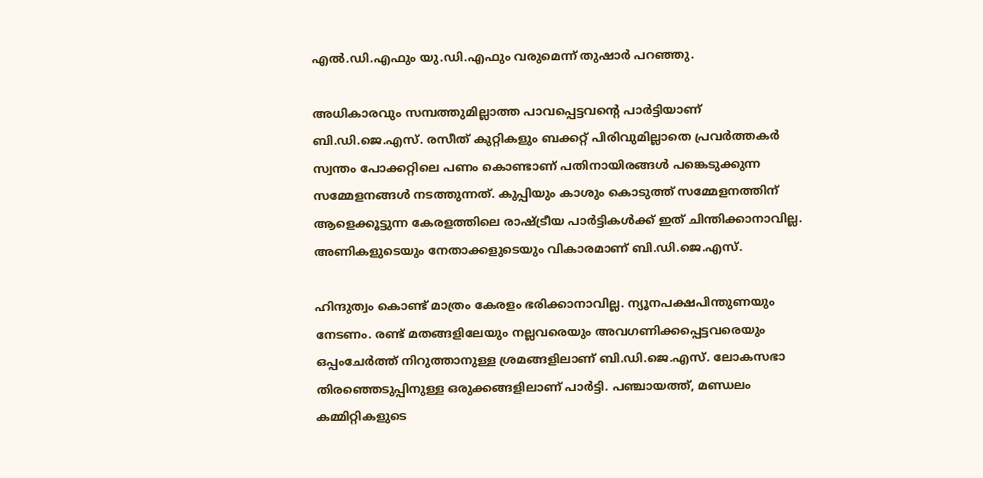എല്‍.ഡി.എഫും യു.ഡി.എഫും വരുമെന്ന് തുഷാര്‍ പറഞ്ഞു.

അധികാരവും സമ്പത്തുമില്ലാത്ത പാവപ്പെട്ടവന്റെ പാര്‍ട്ടിയാണ് ബി.ഡി.ജെ.എസ്. രസീത് കുറ്റികളും ബക്കറ്റ് പിരിവുമില്ലാതെ പ്രവര്‍ത്തകര്‍ സ്വന്തം പോക്കറ്റിലെ പണം കൊണ്ടാണ് പതിനായിരങ്ങള്‍ പങ്കെടുക്കുന്ന സമ്മേളനങ്ങള്‍ നടത്തുന്നത്. കുപ്പിയും കാശും കൊടുത്ത് സമ്മേളനത്തിന് ആളെക്കൂട്ടുന്ന കേരളത്തിലെ രാഷ്ട്രീയ പാര്‍ട്ടികള്‍ക്ക് ഇത് ചിന്തിക്കാനാവില്ല. അണികളുടെയും നേതാക്കളുടെയും വികാരമാണ് ബി.ഡി.ജെ.എസ്.

ഹിന്ദുത്വം കൊണ്ട് മാത്രം കേരളം ഭരിക്കാനാവില്ല. ന്യൂനപക്ഷപിന്തുണയും നേടണം. രണ്ട് മതങ്ങളിലേയും നല്ലവരെയും അവഗണിക്കപ്പെട്ടവരെയും ഒപ്പംചേര്‍ത്ത് നിറുത്താനുള്ള ശ്രമങ്ങളിലാണ് ബി.ഡി.ജെ.എസ്. ലോകസഭാ തിരഞ്ഞെടുപ്പിനുള്ള ഒരുക്കങ്ങളിലാണ് പാര്‍ട്ടി. പഞ്ചായത്ത്, മണ്ഡലം കമ്മിറ്റികളുടെ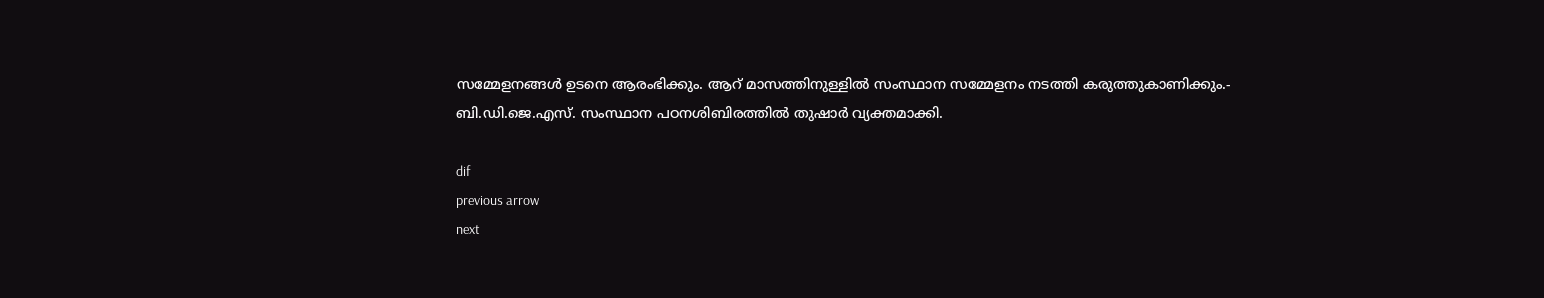സമ്മേളനങ്ങള്‍ ഉടനെ ആരംഭിക്കും. ആറ് മാസത്തിനുള്ളില്‍ സംസ്ഥാന സമ്മേളനം നടത്തി കരുത്തുകാണിക്കും.- ബി.ഡി.ജെ.എസ്. സംസ്ഥാന പഠനശിബിരത്തില്‍ തുഷാര്‍ വ്യക്തമാക്കി.

dif
previous arrow
next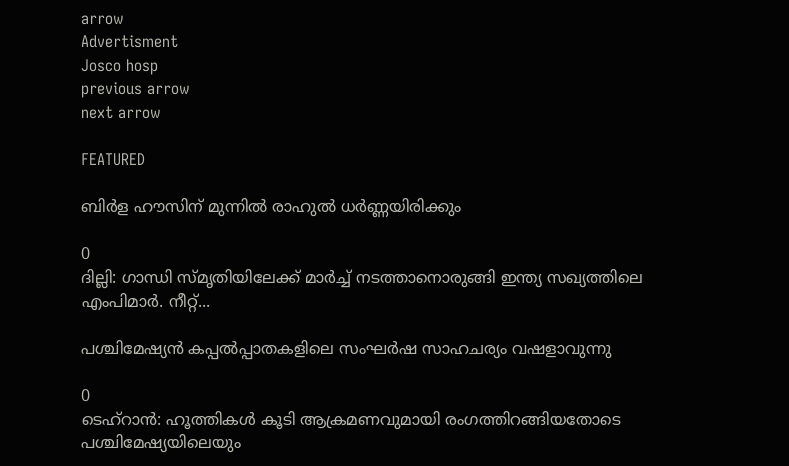arrow
Advertisment
Josco hosp
previous arrow
next arrow

FEATURED

ബിർള ഹൗസിന് മുന്നിൽ രാഹുൽ ധർണ്ണയിരിക്കും

0
ദില്ലി: ഗാന്ധി സ്മൃതിയിലേക്ക് മാർച്ച് നടത്താനൊരുങ്ങി ഇന്ത്യ സഖ്യത്തിലെ എംപിമാർ. നീറ്റ്...

പശ്ചിമേഷ്യൻ കപ്പൽപ്പാതകളിലെ സംഘർഷ സാഹചര്യം വഷളാവുന്നു

0
ടെഹ്റാൻ: ഹൂത്തികൾ കൂടി ആക്രമണവുമായി രംഗത്തിറങ്ങിയതോടെ പശ്ചിമേഷ്യയിലെയും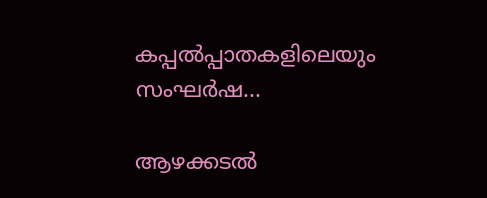കപ്പൽപ്പാതകളിലെയും സംഘർഷ...

ആഴക്കടൽ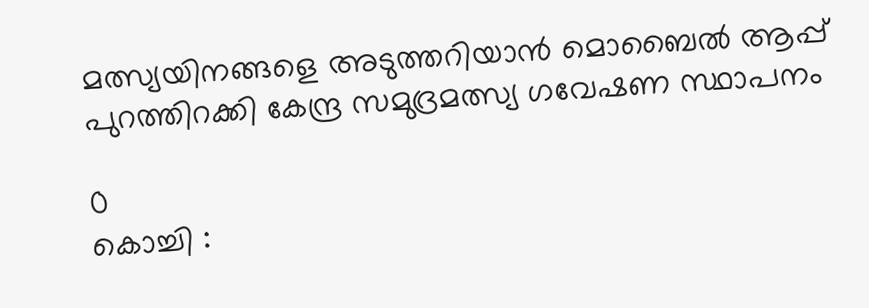മത്സ്യയിനങ്ങളെ അടുത്തറിയാൻ മൊബൈൽ ആപ്പ് പുറത്തിറക്കി കേന്ദ്ര സമുദ്രമത്സ്യ ഗവേഷണ സ്ഥാപനം

0
കൊച്ചി :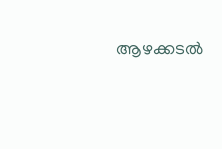ആഴക്കടൽ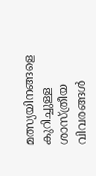മത്സ്യയിനങ്ങളെ കുറിച്ചുള്ള ശാസ്ത്രീയ വിവരങ്ങൾ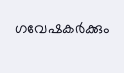ഗവേഷകർക്കും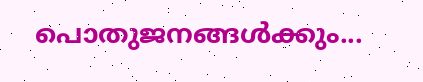പൊതുജനങ്ങൾക്കും...